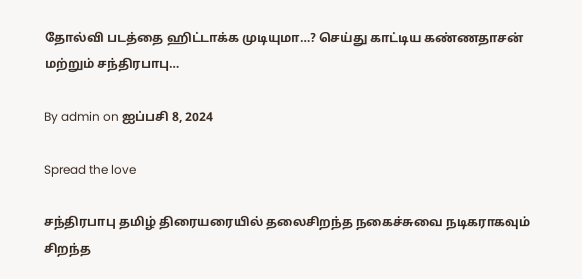தோல்வி படத்தை ஹிட்டாக்க முடியுமா…? செய்து காட்டிய கண்ணதாசன் மற்றும் சந்திரபாபு…

By admin on ஐப்பசி 8, 2024

Spread the love

சந்திரபாபு தமிழ் திரையரையில் தலைசிறந்த நகைச்சுவை நடிகராகவும் சிறந்த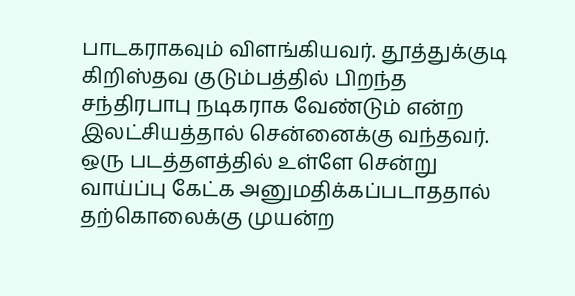பாடகராகவும் விளங்கியவர். தூத்துக்குடி கிறிஸ்தவ குடும்பத்தில் பிறந்த சந்திரபாபு நடிகராக வேண்டும் என்ற இலட்சியத்தால் சென்னைக்கு வந்தவர். ஒரு படத்தளத்தில் உள்ளே சென்று வாய்ப்பு கேட்க அனுமதிக்கப்படாததால் தற்கொலைக்கு முயன்ற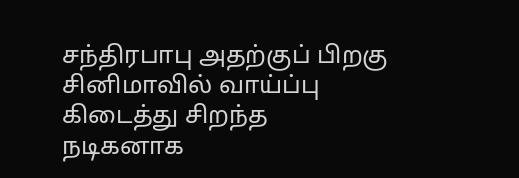சந்திரபாபு அதற்குப் பிறகு சினிமாவில் வாய்ப்பு கிடைத்து சிறந்த நடிகனாக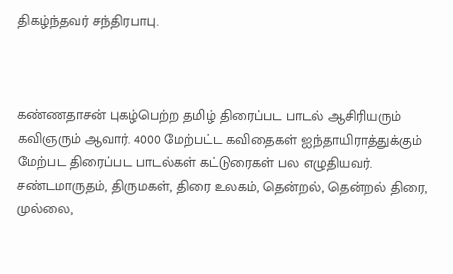திகழ்ந்தவர் சந்திரபாபு.



கண்ணதாசன் புகழ்பெற்ற தமிழ் திரைப்பட பாடல் ஆசிரியரும் கவிஞரும் ஆவார். 4000 மேற்பட்ட கவிதைகள் ஐந்தாயிராத்துக்கும் மேற்பட திரைப்பட பாடல்கள் கட்டுரைகள் பல எழுதியவர். சண்டமாருதம், திருமகள், திரை உலகம், தென்றல், தென்றல் திரை, முல்லை,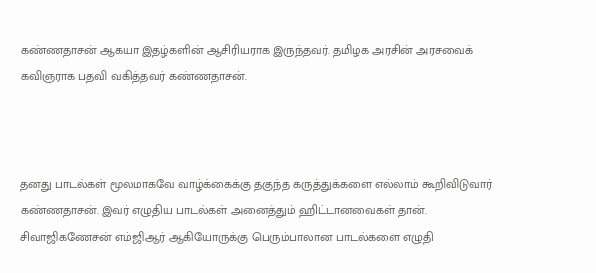கண்ணதாசன் ஆகயா இதழ்களின் ஆசிரியராக இருந்தவர். தமிழக அரசின் அரசவைக் கவிஞராக பதவி வகித்தவர் கண்ணதாசன்.



தனது பாடல்கள் மூலமாகவே வாழ்க்கைக்கு தகுந்த கருத்துக்களை எல்லாம் கூறிவிடுவார் கண்ணதாசன். இவர் எழுதிய பாடல்கள் அனைத்தும் ஹிட்டானவைகள் தான். சிவாஜிகணேசன் எம்ஜிஆர் ஆகியோருக்கு பெரும்பாலான பாடல்களை எழுதி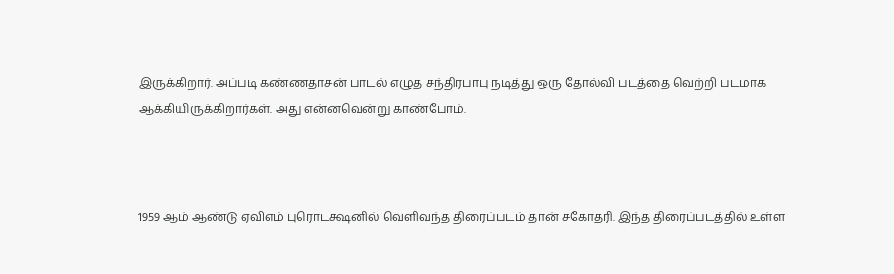இருக்கிறார். அப்படி கண்ணதாசன் பாடல் எழுத சந்திரபாபு நடித்து ஒரு தோல்வி படத்தை வெற்றி படமாக ஆக்கியிருக்கிறார்கள். அது என்னவென்று காண்போம்.



1959 ஆம் ஆண்டு ஏவிஎம் புரொடக்ஷனில் வெளிவந்த திரைப்படம் தான் சகோதரி. இந்த திரைப்படத்தில் உள்ள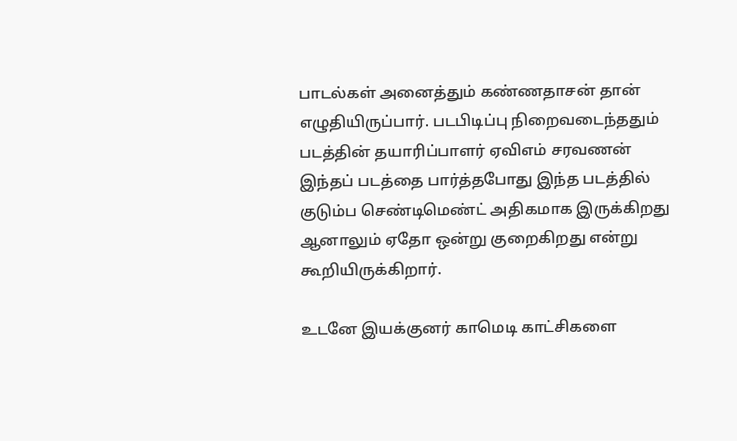பாடல்கள் அனைத்தும் கண்ணதாசன் தான் எழுதியிருப்பார். படபிடிப்பு நிறைவடைந்ததும் படத்தின் தயாரிப்பாளர் ஏவிஎம் சரவணன் இந்தப் படத்தை பார்த்தபோது இந்த படத்தில் குடும்ப செண்டிமெண்ட் அதிகமாக இருக்கிறது ஆனாலும் ஏதோ ஒன்று குறைகிறது என்று கூறியிருக்கிறார்.

உடனே இயக்குனர் காமெடி காட்சிகளை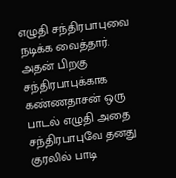எழுதி சந்திரபாபுவை நடிக்க வைத்தார். அதன் பிறகு சந்திரபாபுக்காக கண்ணதாசன் ஒரு பாடல் எழுதி அதை சந்திரபாபுவே தனது குரலில் பாடி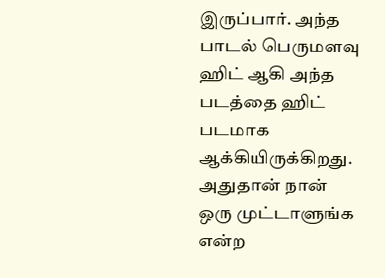இருப்பார். அந்த பாடல் பெருமளவு ஹிட் ஆகி அந்த படத்தை ஹிட் படமாக ஆக்கியிருக்கிறது. அதுதான் நான் ஒரு முட்டாளுங்க என்ற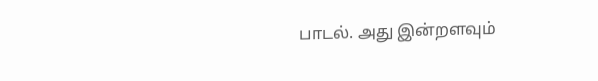பாடல். அது இன்றளவும்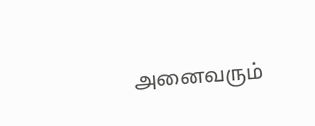அனைவரும்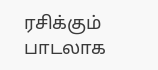ரசிக்கும் பாடலாக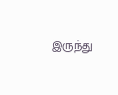இருந்து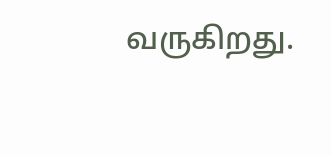வருகிறது.